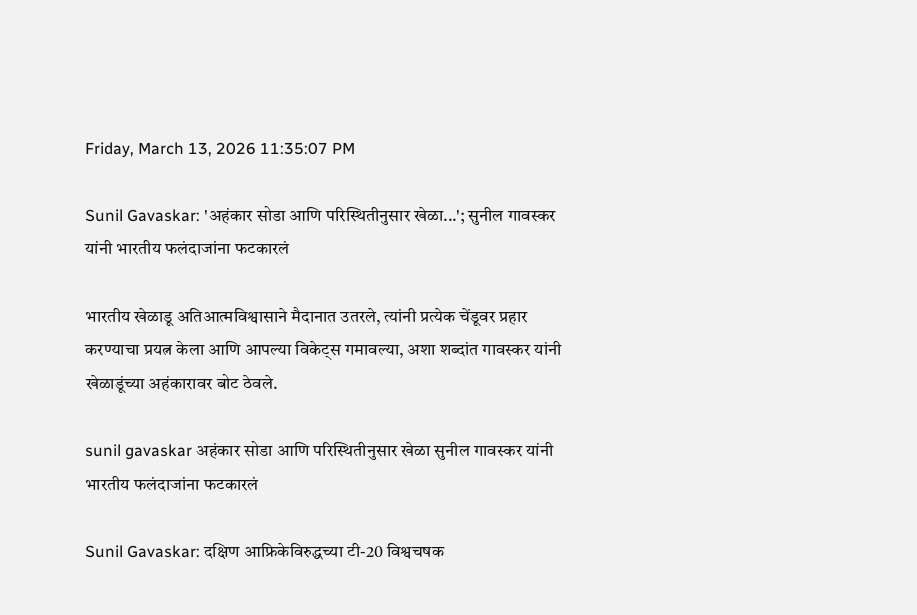Friday, March 13, 2026 11:35:07 PM

Sunil Gavaskar: 'अहंकार सोडा आणि परिस्थितीनुसार खेळा...'; सुनील गावस्कर यांनी भारतीय फलंदाजांना फटकारलं

भारतीय खेळाडू अतिआत्मविश्वासाने मैदानात उतरले, त्यांनी प्रत्येक चेंडूवर प्रहार करण्याचा प्रयत्न केला आणि आपल्या विकेट्स गमावल्या, अशा शब्दांत गावस्कर यांनी खेळाडूंच्या अहंकारावर बोट ठेवले.

sunil gavaskar अहंकार सोडा आणि परिस्थितीनुसार खेळा सुनील गावस्कर यांनी भारतीय फलंदाजांना फटकारलं

Sunil Gavaskar: दक्षिण आफ्रिकेविरुद्धच्या टी-20 विश्वचषक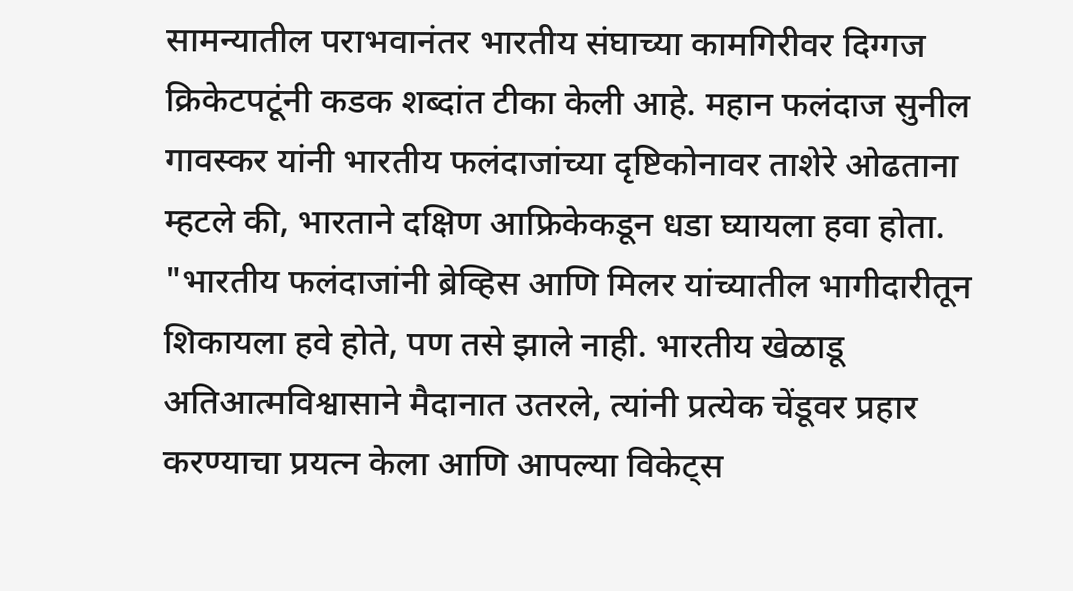सामन्यातील पराभवानंतर भारतीय संघाच्या कामगिरीवर दिग्गज क्रिकेटपटूंनी कडक शब्दांत टीका केली आहे. महान फलंदाज सुनील गावस्कर यांनी भारतीय फलंदाजांच्या दृष्टिकोनावर ताशेरे ओढताना म्हटले की, भारताने दक्षिण आफ्रिकेकडून धडा घ्यायला हवा होता. "भारतीय फलंदाजांनी ब्रेव्हिस आणि मिलर यांच्यातील भागीदारीतून शिकायला हवे होते, पण तसे झाले नाही. भारतीय खेळाडू अतिआत्मविश्वासाने मैदानात उतरले, त्यांनी प्रत्येक चेंडूवर प्रहार करण्याचा प्रयत्न केला आणि आपल्या विकेट्स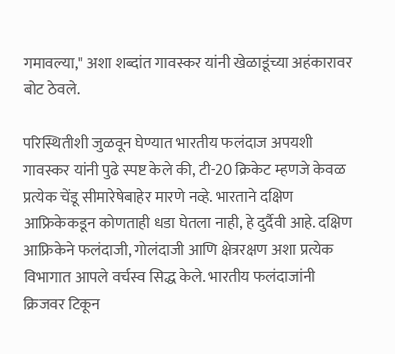गमावल्या," अशा शब्दांत गावस्कर यांनी खेळाडूंच्या अहंकारावर बोट ठेवले.

परिस्थितीशी जुळवून घेण्यात भारतीय फलंदाज अपयशी
गावस्कर यांनी पुढे स्पष्ट केले की, टी-20 क्रिकेट म्हणजे केवळ प्रत्येक चेंडू सीमारेषेबाहेर मारणे नव्हे. भारताने दक्षिण आफ्रिकेकडून कोणताही धडा घेतला नाही, हे दुर्दैवी आहे. दक्षिण आफ्रिकेने फलंदाजी, गोलंदाजी आणि क्षेत्ररक्षण अशा प्रत्येक विभागात आपले वर्चस्व सिद्ध केले. भारतीय फलंदाजांनी क्रिजवर टिकून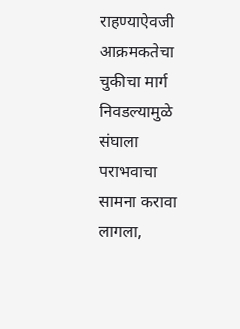राहण्याऐवजी आक्रमकतेचा चुकीचा मार्ग निवडल्यामुळे संघाला पराभवाचा सामना करावा लागला,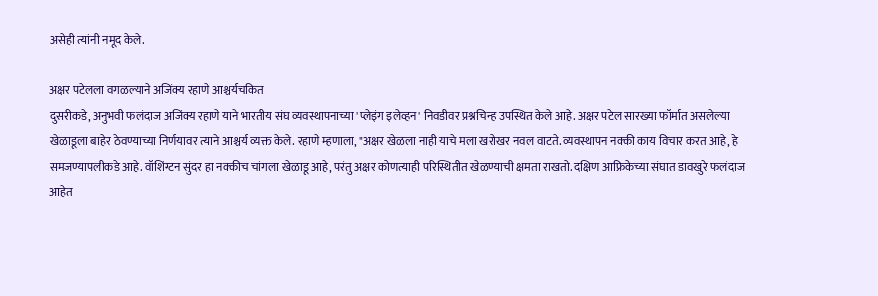असेही त्यांनी नमूद केले.

अक्षर पटेलला वगळल्याने अजिंक्य रहाणे आश्चर्यचकित
दुसरीकडे, अनुभवी फलंदाज अजिंक्य रहाणे याने भारतीय संघ व्यवस्थापनाच्या 'प्लेइंग इलेव्हन' निवडीवर प्रश्नचिन्ह उपस्थित केले आहे. अक्षर पटेल सारख्या फॉर्मात असलेल्या खेळाडूला बाहेर ठेवण्याच्या निर्णयावर त्याने आश्चर्य व्यक्त केले. रहाणे म्हणाला, "अक्षर खेळला नाही याचे मला खरोखर नवल वाटते. व्यवस्थापन नक्की काय विचार करत आहे, हे समजण्यापलीकडे आहे. वॉशिंग्टन सुंदर हा नक्कीच चांगला खेळाडू आहे, परंतु अक्षर कोणत्याही परिस्थितीत खेळण्याची क्षमता राखतो. दक्षिण आफ्रिकेच्या संघात डावखुरे फलंदाज आहेत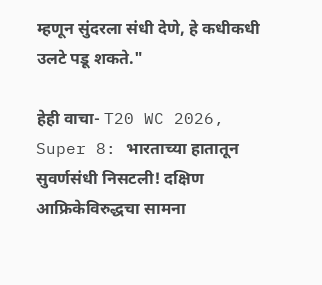म्हणून सुंदरला संधी देणे, हे कधीकधी उलटे पडू शकते."

हेही वाचा- T20 WC 2026, Super 8: भारताच्या हातातून सुवर्णसंधी निसटली! दक्षिण आफ्रिकेविरुद्धचा सामना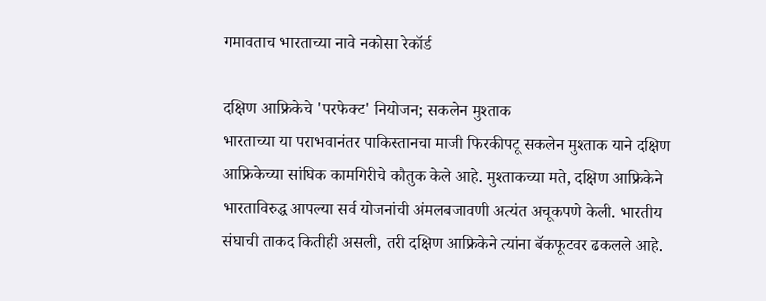गमावताच भारताच्या नावे नकोसा रेकॉर्ड

दक्षिण आफ्रिकेचे 'परफेक्ट' नियोजन; सकलेन मुश्ताक
भारताच्या या पराभवानंतर पाकिस्तानचा माजी फिरकीपटू सकलेन मुश्ताक याने दक्षिण आफ्रिकेच्या सांघिक कामगिरीचे कौतुक केले आहे. मुश्ताकच्या मते, दक्षिण आफ्रिकेने भारताविरुद्ध आपल्या सर्व योजनांची अंमलबजावणी अत्यंत अचूकपणे केली. भारतीय संघाची ताकद कितीही असली, तरी दक्षिण आफ्रिकेने त्यांना बॅकफूटवर ढकलले आहे.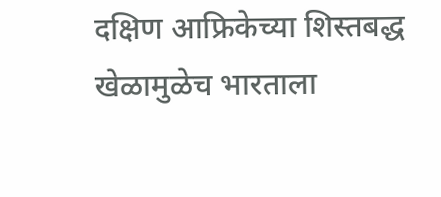दक्षिण आफ्रिकेच्या शिस्तबद्ध खेळामुळेच भारताला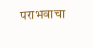पराभवाचा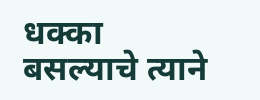धक्का बसल्याचे त्याने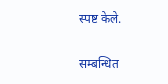स्पष्ट केले.


सम्बन्धित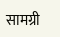सामग्री